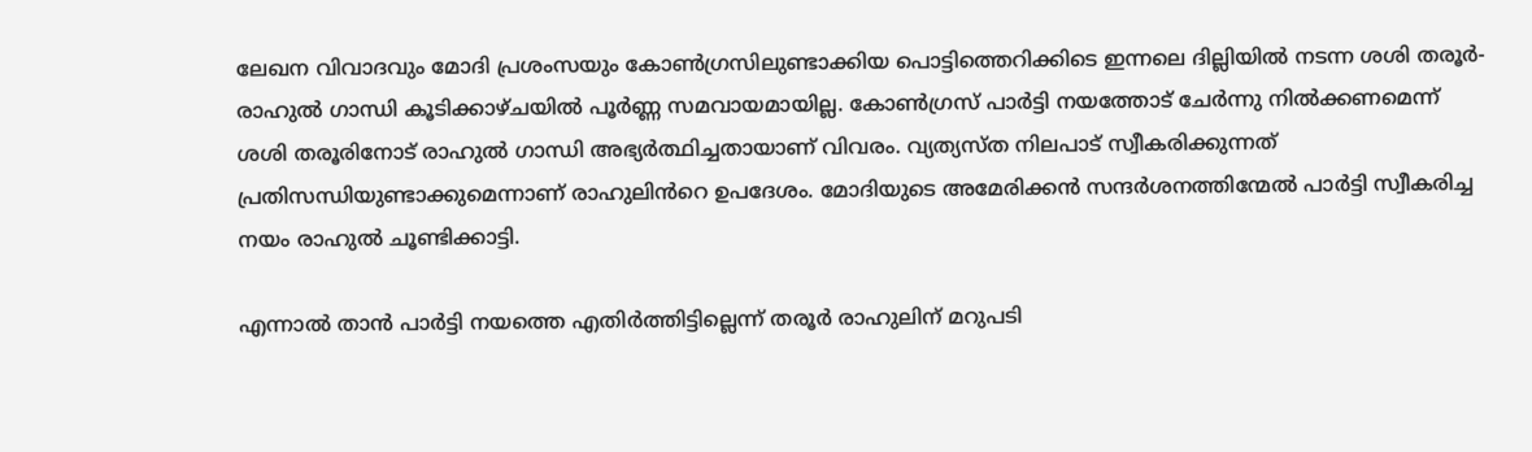ലേഖന വിവാദവും മോദി പ്രശംസയും കോണ്‍ഗ്രസിലുണ്ടാക്കിയ പൊട്ടിത്തെറിക്കിടെ ഇന്നലെ ദില്ലിയില്‍ നടന്ന ശശി തരൂർ- രാഹുല്‍ ഗാന്ധി കൂടിക്കാഴ്ചയില്‍ പൂർണ്ണ സമവായമായില്ല. കോണ്‍ഗ്രസ് പാർട്ടി നയത്തോട് ചേർന്നു നില്‍ക്കണമെന്ന് ശശി തരൂരിനോട് രാഹുല്‍ ഗാന്ധി അഭ്യർത്ഥിച്ചതായാണ് വിവരം. വ്യത്യസ്ത നിലപാട് സ്വീകരിക്കുന്നത് പ്രതിസന്ധിയുണ്ടാക്കുമെന്നാണ് രാഹുലിൻറെ ഉപദേശം. മോദിയുടെ അമേരിക്കൻ സന്ദർശനത്തിന്മേല്‍ പാർട്ടി സ്വീകരിച്ച നയം രാഹുല്‍ ചൂണ്ടിക്കാട്ടി.

എന്നാല്‍ താൻ പാർട്ടി നയത്തെ എതിർത്തിട്ടില്ലെന്ന് തരൂർ രാഹുലിന് മറുപടി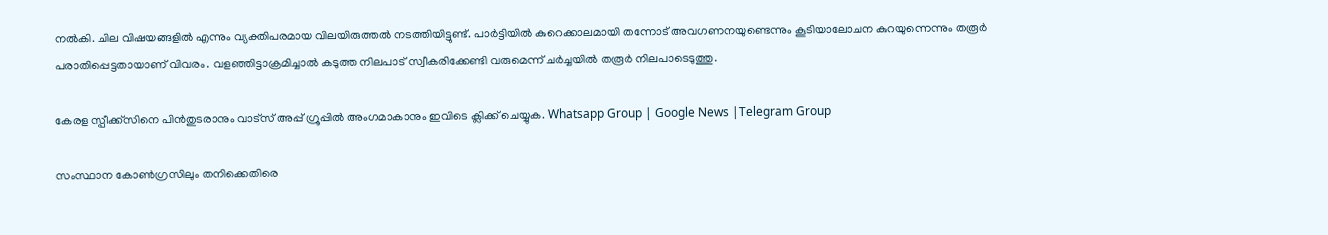നല്‍കി. ചില വിഷയങ്ങളില്‍ എന്നും വ്യക്തിപരമായ വിലയിരുത്തല്‍ നടത്തിയിട്ടുണ്ട്. പാർട്ടിയില്‍ കുറെക്കാലമായി തന്നോട് അവഗണനയുണ്ടെന്നും കൂടിയാലോചന കുറയുന്നെന്നും തരൂർ പരാതിപ്പെട്ടതായാണ് വിവരം. വളഞ്ഞിട്ടാക്രമിച്ചാല്‍ കടുത്ത നിലപാട് സ്വീകരിക്കേണ്ടി വരുമെന്ന് ചർച്ചയില്‍ തരൂർ നിലപാടെടുത്തു.

കേരള സ്പീക്ക്സിനെ പിൻതുടരാനും വാട്സ് അപ്പ് ഗ്രൂപ്പിൽ അംഗമാകാനും ഇവിടെ ക്ലിക്ക് ചെയ്യുക. Whatsapp Group | Google News |Telegram Group

സംസ്ഥാന കോണ്‍ഗ്രസിലും തനിക്കെതിരെ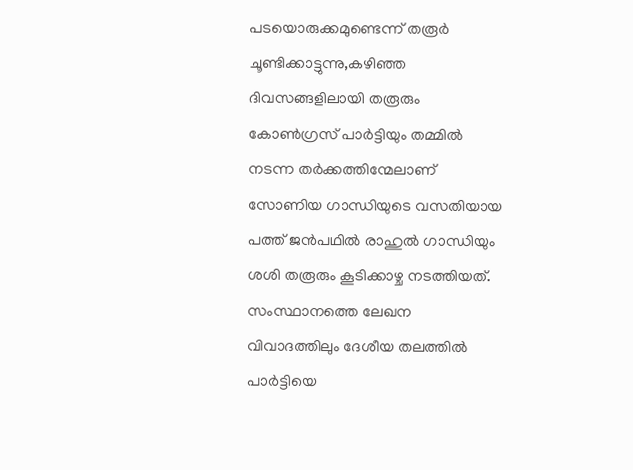പടയൊരുക്കമുണ്ടെന്ന് തരൂർ ചൂണ്ടിക്കാട്ടുന്നു,കഴിഞ്ഞ ദിവസങ്ങളിലായി തരൂരും കോണ്‍ഗ്രസ് പാര്‍ട്ടിയും തമ്മില്‍ നടന്ന തര്‍ക്കത്തിന്മേലാണ് സോണിയ ഗാന്ധിയുടെ വസതിയായ പത്ത് ജന്‍പഥില്‍ രാഹുല്‍ ഗാന്ധിയും ശശി തരൂരും കൂടിക്കാഴ്ച നടത്തിയത്. സംസ്ഥാനത്തെ ലേഖന വിവാദത്തിലും ദേശീയ തലത്തില്‍ പാര്‍ട്ടിയെ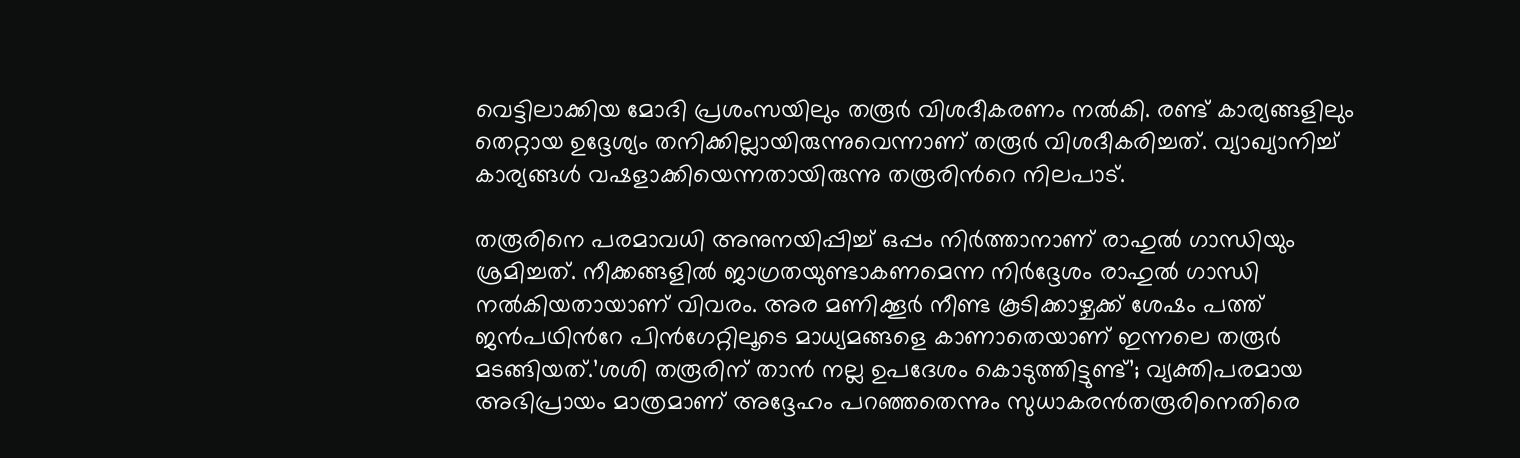വെട്ടിലാക്കിയ മോദി പ്രശംസയിലും തരൂര്‍ വിശദീകരണം നല്‍കി. രണ്ട് കാര്യങ്ങളിലും തെറ്റായ ഉദ്ദേശ്യം തനിക്കില്ലായിരുന്നുവെന്നാണ് തരൂര്‍ വിശദീകരിച്ചത്. വ്യാഖ്യാനിച്ച്‌ കാര്യങ്ങള്‍ വഷളാക്കിയെന്നതായിരുന്നു തരൂരിന്‍റെ നിലപാട്.

തരൂരിനെ പരമാവധി അനുനയിപ്പിച്ച്‌ ഒപ്പം നിര്‍ത്താനാണ് രാഹുല്‍ ഗാന്ധിയും ശ്രമിച്ചത്. നീക്കങ്ങളില്‍ ജാഗ്രതയുണ്ടാകണമെന്ന നിര്‍ദ്ദേശം രാഹുല്‍ ഗാന്ധി നല്‍കിയതായാണ് വിവരം. അര മണിക്കൂര്‍ നീണ്ട കൂടിക്കാഴ്ചക്ക് ശേഷം പത്ത് ജന്‍പഥിന്‍റേ പിന്‍ഗേറ്റിലൂടെ മാധ്യമങ്ങളെ കാണാതെയാണ് ഇന്നലെ തരൂര്‍ മടങ്ങിയത്.’ശശി തരൂരിന് താൻ നല്ല ഉപദേശം കൊടുത്തിട്ടുണ്ട്’; വ്യക്തിപരമായ അഭിപ്രായം മാത്രമാണ് അദ്ദേഹം പറഞ്ഞതെന്നും സുധാകരൻതരൂരിനെതിരെ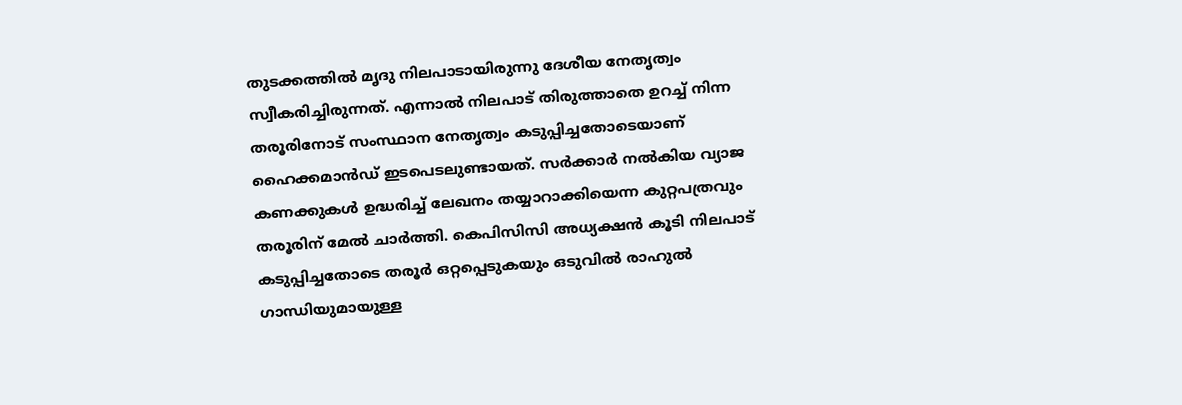തുടക്കത്തില്‍ മൃദു നിലപാടായിരുന്നു ദേശീയ നേതൃത്വം സ്വീകരിച്ചിരുന്നത്. എന്നാല്‍ നിലപാട് തിരുത്താതെ ഉറച്ച്‌ നിന്ന തരൂരിനോട് സംസ്ഥാന നേതൃത്വം കടുപ്പിച്ചതോടെയാണ് ഹൈക്കമാൻഡ് ഇടപെടലുണ്ടായത്. സര്‍ക്കാര്‍ നല്‍കിയ വ്യാജ കണക്കുകള്‍ ഉദ്ധരിച്ച്‌ ലേഖനം തയ്യാറാക്കിയെന്ന കുറ്റപത്രവും തരൂരിന് മേല്‍ ചാര്‍ത്തി. കെപിസിസി അധ്യക്ഷന്‍ കൂടി നിലപാട് കടുപ്പിച്ചതോടെ തരൂര്‍ ഒറ്റപ്പെടുകയും ഒടുവില്‍ രാഹുല്‍ ഗാന്ധിയുമായുള്ള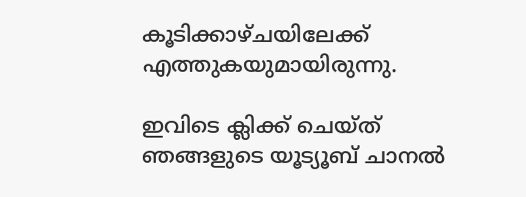കൂടിക്കാഴ്ചയിലേക്ക് എത്തുകയുമായിരുന്നു.

ഇവിടെ ക്ലിക്ക് ചെയ്ത് ഞങ്ങളുടെ യൂട്യൂബ് ചാനൽ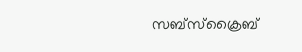സബ്സ്ക്രൈബ്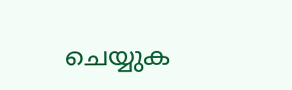ചെയ്യുക